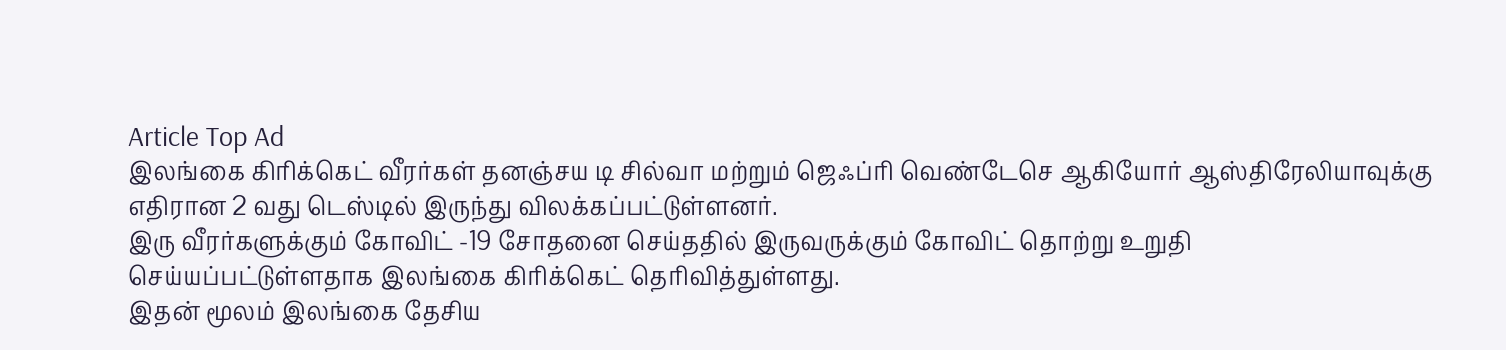Article Top Ad
இலங்கை கிரிக்கெட் வீரர்கள் தனஞ்சய டி சில்வா மற்றும் ஜெஃப்ரி வெண்டேசெ ஆகியோர் ஆஸ்திரேலியாவுக்கு எதிரான 2 வது டெஸ்டில் இருந்து விலக்கப்பட்டுள்ளனர்.
இரு வீரர்களுக்கும் கோவிட் -19 சோதனை செய்ததில் இருவருக்கும் கோவிட் தொற்று உறுதி செய்யப்பட்டுள்ளதாக இலங்கை கிரிக்கெட் தெரிவித்துள்ளது.
இதன் மூலம் இலங்கை தேசிய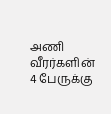அணி வீரர்களின் 4 பேருக்கு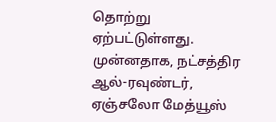தொற்று ஏற்பட்டுள்ளது.
முன்னதாக, நட்சத்திர ஆல்-ரவுண்டர், ஏஞ்சலோ மேத்யூஸ்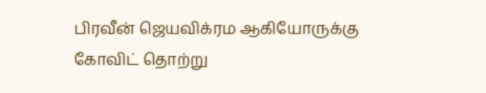பிரவீன் ஜெயவிக்ரம ஆகியோருக்கு கோவிட் தொற்று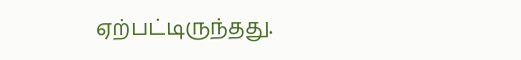ஏற்பட்டிருந்தது.